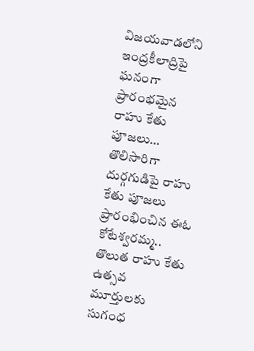విజయవాడలోని ఇంద్రకీలాద్రిపై ఘనంగా ప్రారంభమైన రాహు కేతు పూజలు…
తొలిసారిగా దుర్గగుడిపై రాహు కేతు పూజలు ప్రారంభించిన ఈఓ కోటేశ్వరమ్మ..
తొలుత రాహు కేతు ఉత్సవ మూర్తులకు సుగంధ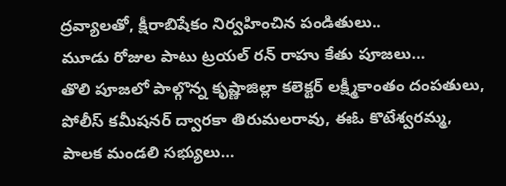ద్రవ్యాలతో, క్షీరాబిషేకం నిర్వహించిన పండితులు..
మూడు రోజుల పాటు ట్రయల్ రన్ రాహు కేతు పూజలు…
తొలి పూజలో పాల్గొన్న కృష్ణాజిల్లా కలెక్టర్ లక్ష్మీకాంతం దంపతులు, పోలీస్ కమీషనర్ ద్వారకా తిరుమలరావు, ఈఓ కొటేశ్వరమ్మ, పాలక మండలి సభ్యులు…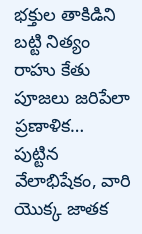భక్తుల తాకిడిని బట్టి నిత్యం రాహు కేతు పూజలు జరిపేలా ప్రణాళిక…
పుట్టిన వేలాభిషేకం, వారి యొక్క జాతక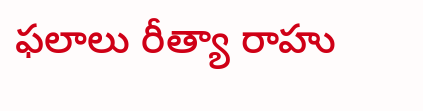ఫలాలు రీత్యా రాహు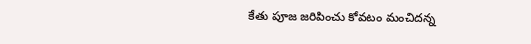కేతు పూజ జరిపించు కోవటం మంచిదన్న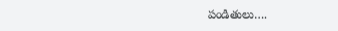పండితులు….